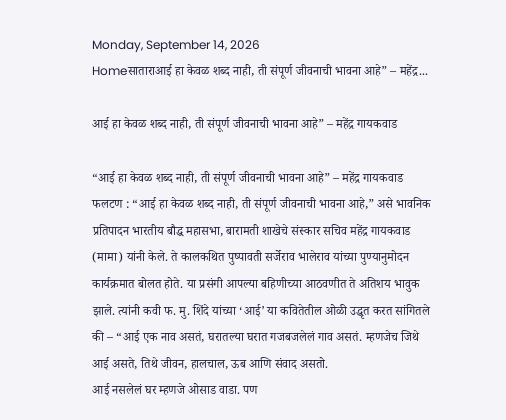Monday, September 14, 2026
Homeसाताराआई हा केवळ शब्द नाही, ती संपूर्ण जीवनाची भावना आहे” – महेंद्र...

आई हा केवळ शब्द नाही, ती संपूर्ण जीवनाची भावना आहे” – महेंद्र गायकवाड

“आई हा केवळ शब्द नाही, ती संपूर्ण जीवनाची भावना आहे” – महेंद्र गायकवाड
फलटण : “आई हा केवळ शब्द नाही, ती संपूर्ण जीवनाची भावना आहे,” असे भावनिक प्रतिपादन भारतीय बौद्ध महासभा, बारामती शाखेचे संस्कार सचिव महेंद्र गायकवाड (मामा) यांनी केले. ते कालकथित पुष्पावती सर्जेराव भालेराव यांच्या पुण्यानुमोदन कार्यक्रमात बोलत होते. या प्रसंगी आपल्या बहिणीच्या आठवणीत ते अतिशय भावुक झाले. त्यांनी कवी फ. मु. शिंदे यांच्या ‘आई’ या कवितेतील ओळी उद्धृत करत सांगितले की – “आई एक नाव असतं, घरातल्या घरात गजबजलेलं गाव असतं. म्हणजेच जिथे आई असते, तिथे जीवन, हालचाल, ऊब आणि संवाद असतो.
आई नसलेलं घर म्हणजे ओसाड वाडा. पण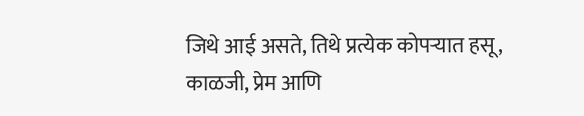जिथे आई असते, तिथे प्रत्येक कोपऱ्यात हसू, काळजी, प्रेम आणि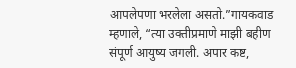आपलेपणा भरलेला असतो.”गायकवाड म्हणाले, “त्या उक्तीप्रमाणे माझी बहीण संपूर्ण आयुष्य जगली. अपार कष्ट,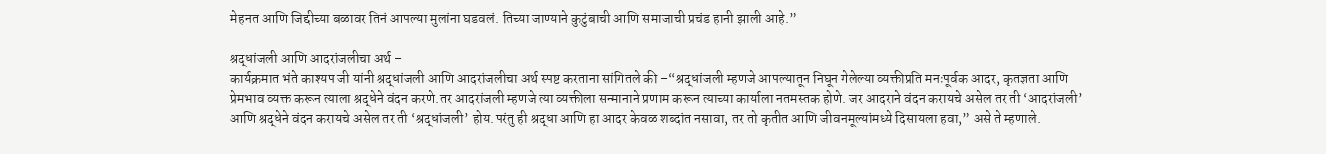मेहनत आणि जिद्दीच्या बळावर तिनं आपल्या मुलांना घडवलं. तिच्या जाण्याने कुटुंबाची आणि समाजाची प्रचंड हानी झाली आहे.”

श्रद्धांजली आणि आदरांजलीचा अर्थ –
कार्यक्रमात भंते काश्यप जी यांनी श्रद्धांजली आणि आदरांजलीचा अर्थ स्पष्ट करताना सांगितले की –“श्रद्धांजली म्हणजे आपल्यातून निघून गेलेल्या व्यक्तीप्रति मनःपूर्वक आदर, कृतज्ञता आणि प्रेमभाव व्यक्त करून त्याला श्रद्धेने वंदन करणे.तर आदरांजली म्हणजे त्या व्यक्तीला सन्मानाने प्रणाम करून त्याच्या कार्याला नतमस्तक होणे. जर आदराने वंदन करायचे असेल तर ती ‘आदरांजली’ आणि श्रद्धेने वंदन करायचे असेल तर ती ‘श्रद्धांजली’ होय.परंतु ही श्रद्धा आणि हा आदर केवळ शब्दांत नसावा, तर तो कृतीत आणि जीवनमूल्यांमध्ये दिसायला हवा,” असे ते म्हणाले.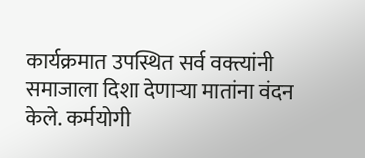कार्यक्रमात उपस्थित सर्व वक्त्यांनी समाजाला दिशा देणाऱ्या मातांना वंदन केले. कर्मयोगी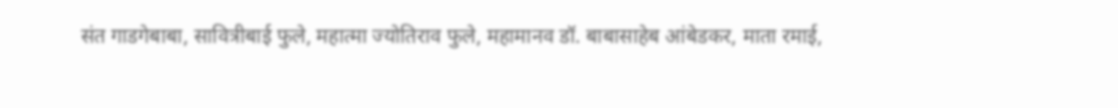संत गाडगेबाबा, सावित्रीबाई फुले, महात्मा ज्योतिराव फुले, महामानव डॉ. बाबासाहेब आंबेडकर, माता रमाई,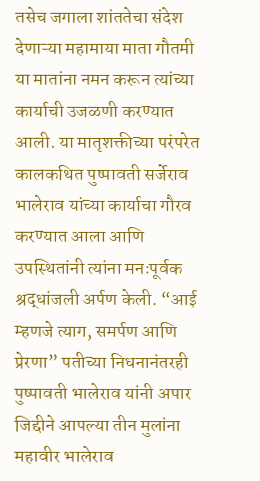तसेच जगाला शांततेचा संदेश देणाऱ्या महामाया माता गौतमी या मातांना नमन करून त्यांच्या कार्याची उजळणी करण्यात आली. या मातृशक्तीच्या परंपरेत कालकथित पुष्पावती सर्जेराव भालेराव यांच्या कार्याचा गौरव करण्यात आला आणि उपस्थितांनी त्यांना मनःपूर्वक श्रद्धांजली अर्पण केली. “आई म्हणजे त्याग, समर्पण आणि प्रेरणा” पतीच्या निधनानंतरही पुष्पावती भालेराव यांनी अपार जिद्दीने आपल्या तीन मुलांना महावीर भालेराव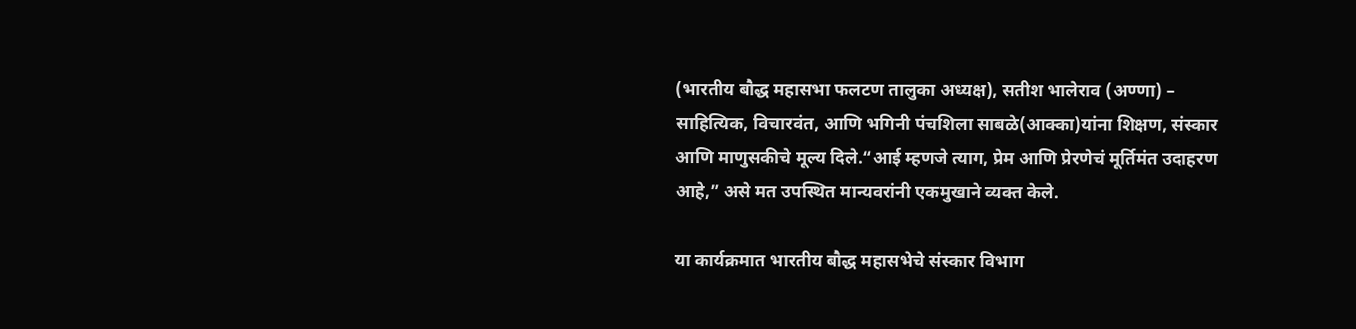(भारतीय बौद्ध महासभा फलटण तालुका अध्यक्ष), सतीश भालेराव (अण्णा) – साहित्यिक, विचारवंत, आणि भगिनी पंचशिला साबळे(आक्का)यांना शिक्षण, संस्कार आणि माणुसकीचे मूल्य दिले.“आई म्हणजे त्याग, प्रेम आणि प्रेरणेचं मूर्तिमंत उदाहरण आहे,” असे मत उपस्थित मान्यवरांनी एकमुखाने व्यक्त केले.

या कार्यक्रमात भारतीय बौद्ध महासभेचे संस्कार विभाग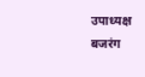उपाध्यक्ष बजरंग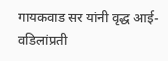गायकवाड सर यांनी वृद्ध आई-वडिलांप्रती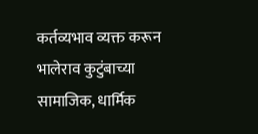कर्तव्यभाव व्यक्त करून भालेराव कुटुंबाच्या सामाजिक, धार्मिक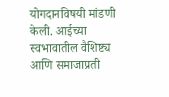योगदानविषयी मांडणी केली. आईच्या स्वभावातील वैशिष्ट्य आणि समाजाप्रती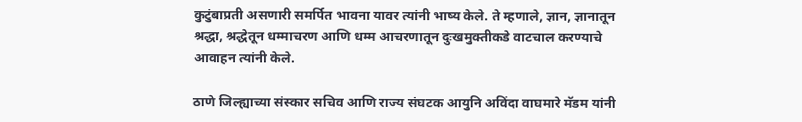कुटुंबाप्रती असणारी समर्पित भावना यावर त्यांनी भाष्य केले. ते म्हणाले, ज्ञान, ज्ञानातून श्रद्धा, श्रद्धेतून धम्माचरण आणि धम्म आचरणातून दुःखमुक्तीकडे वाटचाल करण्याचे आवाहन त्यांनी केले.

ठाणे जिल्ह्याच्या संस्कार सचिव आणि राज्य संघटक आयुनि अविंदा वाघमारे मॅडम यांनी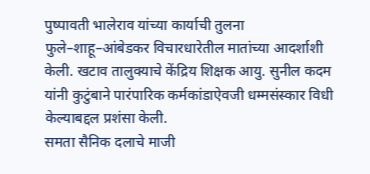पुष्पावती भालेराव यांच्या कार्याची तुलना फुले–शाहू–आंबेडकर विचारधारेतील मातांच्या आदर्शाशी केली. खटाव तालुक्याचे केंद्रिय शिक्षक आयु. सुनील कदम यांनी कुटुंबाने पारंपारिक कर्मकांडाऐवजी धम्मसंस्कार विधी केल्याबद्दल प्रशंसा केली.
समता सैनिक दलाचे माजी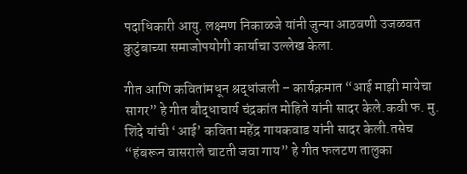पदाधिकारी आयु. लक्ष्मण निकाळजे यांनी जुन्या आठवणी उजळवत कुटुंबाच्या समाजोपयोगी कार्याचा उल्लेख केला.

गीत आणि कवितांमधून श्रद्धांजली – कार्यक्रमात “आई माझी मायेचा सागर” हे गीत बौद्धाचार्य चंद्रकांत मोहिते यांनी सादर केले.कवी फ. मु. शिंदे यांची ‘आई’ कविता महेंद्र गायकवाड यांनी सादर केली.तसेच “हंबरून वासराले चाटती जवा गाय” हे गीत फलटण तालुका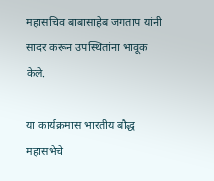महासचिव बाबासाहेब जगताप यांनी सादर करून उपस्थितांना भावूक केले.

या कार्यक्रमास भारतीय बौद्ध महासभेचे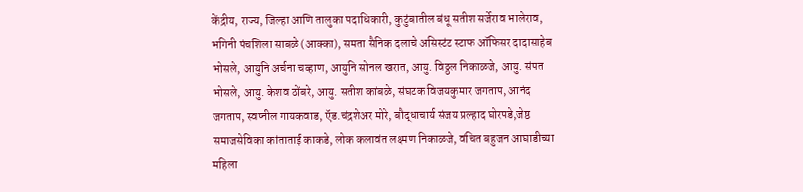केंद्रीय, राज्य, जिल्हा आणि तालुका पदाधिकारी, कुटुंबातील बंधू सतीश सर्जेराव भालेराव, भगिनी पंचशिला साबळे (आक्का), समता सैनिक दलाचे असिस्टंट स्टाफ ऑफिसर दादासाहेब भोसले, आयुनि अर्चना चव्हाण, आयुनि सोनल खरात, आयु. विठ्ठल निकाळजे, आयु. संपत भोसले, आयु. केशव ठोंबरे, आयु. सतीश कांबळे, संघटक विजयकुमार जगताप, आनंद जगताप, स्वप्नील गायकवाड, ऍड.चंद्रशेअर मोरे, बौद्धाचार्य संजय प्रल्हाद घोरपडे,जेष्ठ समाजसेविका कांताताई काकडे, लोक कलावंत लक्ष्मण निकाळजे, वंचित बहुजन आघाडीच्या महिला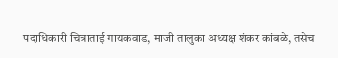पदाधिकारी चित्राताई गायकवाड, माजी तालुका अध्यक्ष शंकर कांबळे, तसेच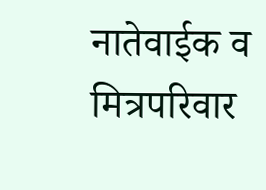नातेवाईक व मित्रपरिवार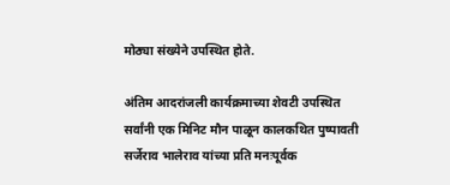मोठ्या संख्येने उपस्थित होते.

अंतिम आदरांजली कार्यक्रमाच्या शेवटी उपस्थित सर्वांनी एक मिनिट मौन पाळून कालकथित पुष्पावती सर्जेराव भालेराव यांच्या प्रति मनःपूर्वक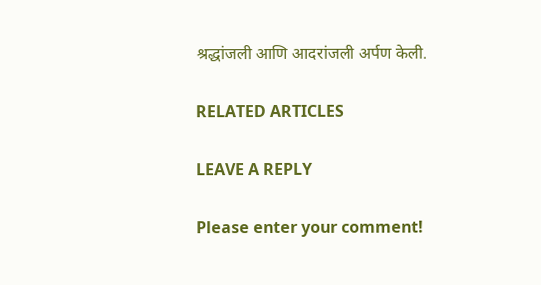श्रद्धांजली आणि आदरांजली अर्पण केली.

RELATED ARTICLES

LEAVE A REPLY

Please enter your comment!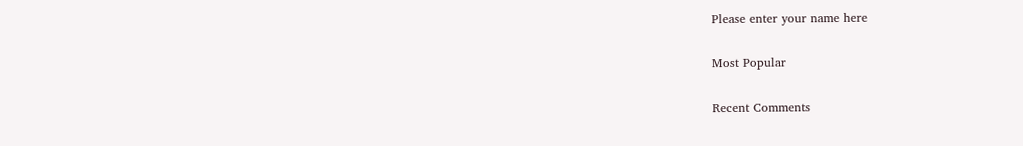Please enter your name here

Most Popular

Recent Comments